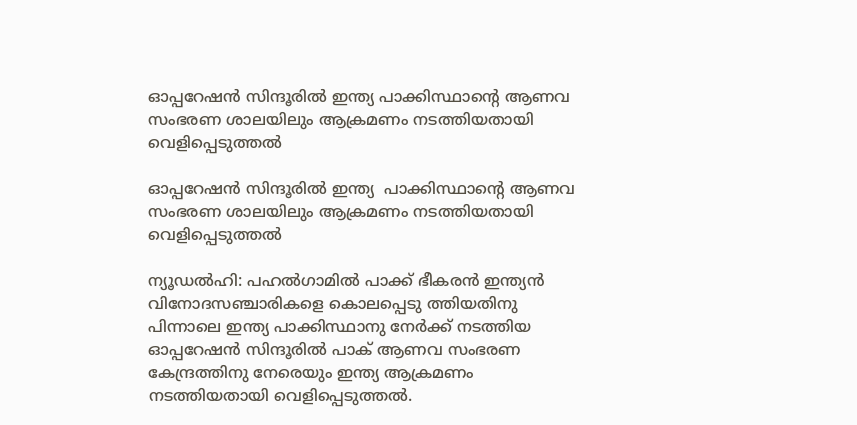ഓപ്പറേഷൻ സിന്ദൂരിൽ ഇന്ത്യ പാക്കിസ്ഥാന്റെ ആണവ സംഭരണ ശാലയിലും ആക്രമണം നടത്തിയതായി വെളിപ്പെടുത്തൽ

ഓപ്പറേഷൻ സിന്ദൂരിൽ ഇന്ത്യ  പാക്കിസ്ഥാന്റെ ആണവ സംഭരണ ശാലയിലും ആക്രമണം നടത്തിയതായി വെളിപ്പെടുത്തൽ

ന്യൂഡൽഹി: പഹൽഗാമിൽ പാക്ക് ഭീകരൻ ഇന്ത്യൻ വിനോദസഞ്ചാരികളെ കൊലപ്പെടു ത്തിയതിനു പിന്നാലെ ഇന്ത്യ പാക്കിസ്ഥാനു നേർക്ക് നടത്തിയ ഓപ്പറേഷൻ സിന്ദൂരിൽ പാക് ആണവ സംഭരണ കേന്ദ്രത്തിനു നേരെയും ഇന്ത്യ ആക്രമണം നടത്തിയതായി വെളിപ്പെടുത്തൽ.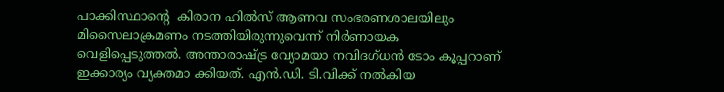പാക്കിസ്ഥാന്റെ  കിരാന ഹിൽസ് ആണവ സംഭരണശാലയിലും മിസൈലാക്രമണം നടത്തിയിരുന്നുവെന്ന് നിർണായക വെളിപ്പെടുത്തൽ. അന്താരാഷ്ട്ര വ്യോമയാ നവിദഗ്‌ധൻ ടോം കൂപ്പറാണ് ഇക്കാര്യം വ്യക്തമാ ക്കിയത്. എൻ.ഡി. ടി.വിക്ക് നൽകിയ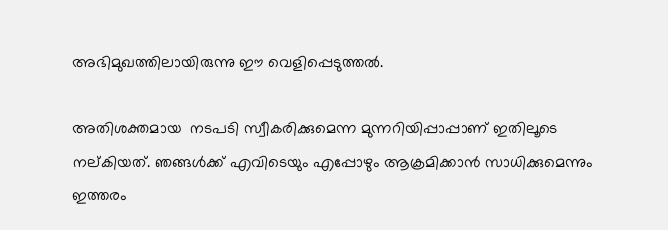അഭിമുഖത്തിലായിരുന്നു ഈ വെളിപ്പെടുത്തൽ.

അതിശക്തമായ  നടപടി സ്വീകരിക്കുമെന്ന മുന്നറിയിപ്പാപ്പാണ് ഇതിലൂടെ നല്കിയത്. ഞങ്ങൾക്ക് എവിടെയും എപ്പോഴും ആക്രമിക്കാൻ സാധിക്കുമെന്നും ഇത്തരം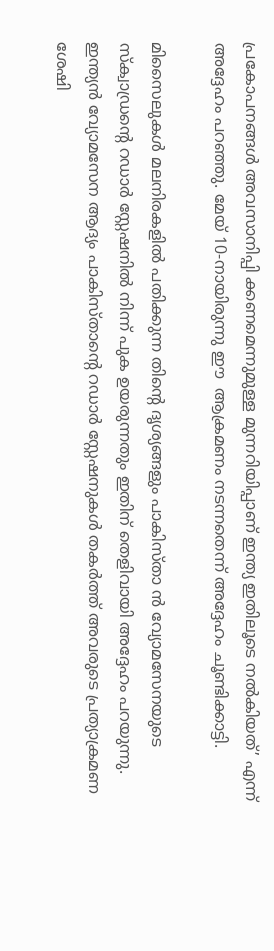പ്രകോപനങ്ങൾ അവസാനിപ്പി ക്കണമെന്നുമുള്ള മുന്നറിയിപ്പാണ് ഇന്ത്യ ഇതിലൂടെ നൽകിയത്’ എന്ന് അദ്ദേഹം പറഞ്ഞു. മേയ് 10-നായിരുന്നു ഈ  ആക്രമണം നടന്നതെന്ന് അദ്ദേഹം ചൂണ്ടിക്കാട്ടി.

മിസൈലുകൾ മലനിരകളിൽ പതിക്കുന്ന തിന്റെ ദൃശ്യങ്ങളും പാകിസ്താ ൻ വ്യോമസേനയുടെ സ്ക്വാഡ്രന്റെ റഡാർ സ്റ്റേഷനിൽ നിന്ന് പുക ഉയരുന്നതും ഇതിന് തെളിവായി അദ്ദേഹം പറയുന്നു.  ഇന്ത്യൻ വ്യോമസേന ആദ്യം പാകിസ്‌താന്റെ റഡാർ സ്റ്റേഷനുകൾ തകർത്ത് അവരുടെ പ്രത്യാക്രമണ ശേഷി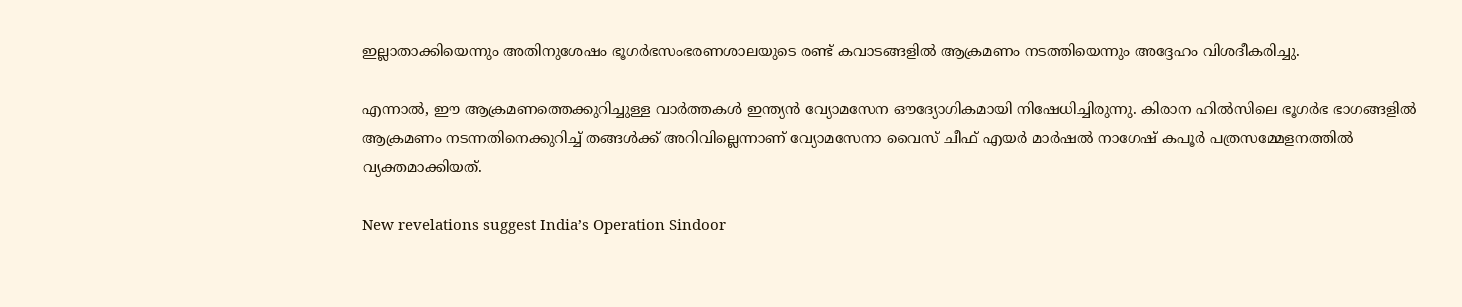ഇല്ലാതാക്കിയെന്നും അതിനുശേഷം ഭൂഗർഭസംഭരണശാലയുടെ രണ്ട് കവാടങ്ങളിൽ ആക്രമണം നടത്തിയെന്നും അദ്ദേഹം വിശദീകരിച്ചു.

എന്നാൽ, ഈ ആക്രമണത്തെക്കുറിച്ചുള്ള വാർത്തകൾ ഇന്ത്യൻ വ്യോമസേന ഔദ്യോഗികമായി നിഷേധിച്ചിരുന്നു. കിരാന ഹിൽസിലെ ഭൂഗർഭ ഭാഗങ്ങളിൽ ആക്രമണം നടന്നതിനെക്കുറിച്ച് തങ്ങൾക്ക് അറിവില്ലെന്നാണ് വ്യോമസേനാ വൈസ് ചീഫ് എയർ മാർഷൽ നാഗേഷ് കപൂർ പത്രസമ്മേളനത്തിൽ വ്യക്തമാക്കിയത്.

New revelations suggest India’s Operation Sindoor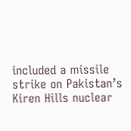included a missile strike on Pakistan’s Kiren Hills nuclear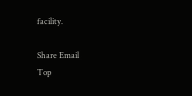facility.

Share Email
Top